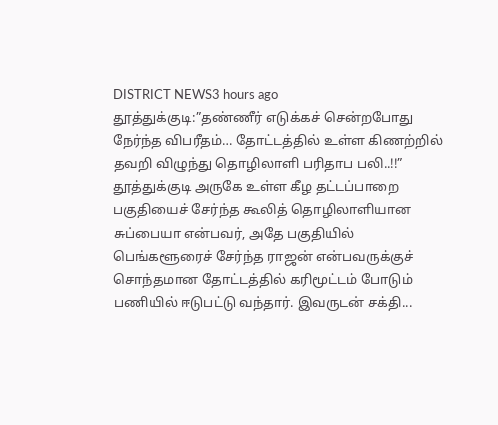DISTRICT NEWS3 hours ago
தூத்துக்குடி:”தண்ணீர் எடுக்கச் சென்றபோது நேர்ந்த விபரீதம்… தோட்டத்தில் உள்ள கிணற்றில் தவறி விழுந்து தொழிலாளி பரிதாப பலி..!!”
தூத்துக்குடி அருகே உள்ள கீழ தட்டப்பாறை பகுதியைச் சேர்ந்த கூலித் தொழிலாளியான சுப்பையா என்பவர், அதே பகுதியில் பெங்களூரைச் சேர்ந்த ராஜன் என்பவருக்குச் சொந்தமான தோட்டத்தில் கரிமூட்டம் போடும் பணியில் ஈடுபட்டு வந்தார். இவருடன் சக்தி...